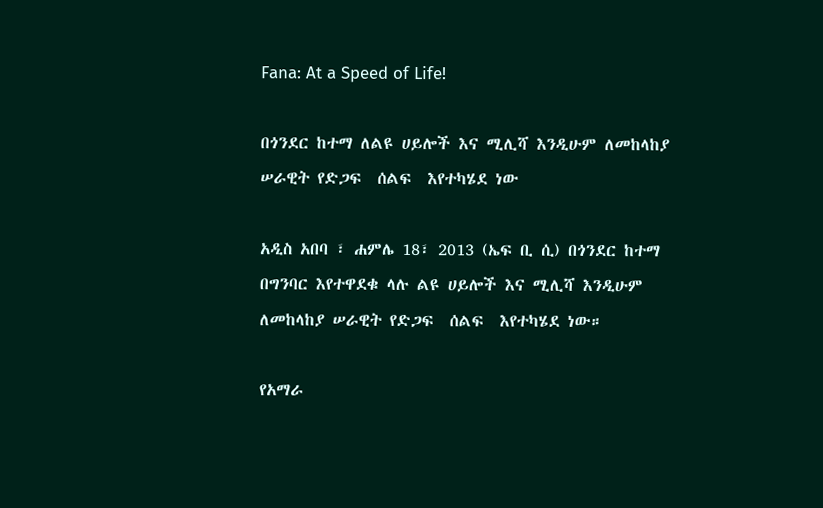Fana: At a Speed of Life!

በጎንደር ከተማ ለልዩ ሀይሎች እና ሚሊሻ እንዲሁም ለመከላከያ ሠራዊት የድጋፍ  ሰልፍ  እየተካሄደ ነው

አዲስ አበባ ፣ ሐምሌ 18፣ 2013 (ኤፍ ቢ ሲ) በጎንደር ከተማ በግንባር እየተዋደቁ ላሉ ልዩ ሀይሎች እና ሚሊሻ እንዲሁም ለመከላከያ ሠራዊት የድጋፍ  ሰልፍ  እየተካሄደ ነው።

የአማራ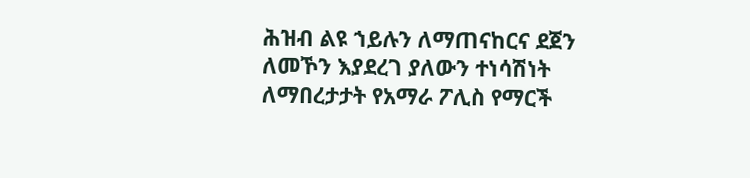ሕዝብ ልዩ ኀይሉን ለማጠናከርና ደጀን ለመኾን እያደረገ ያለውን ተነሳሽነት ለማበረታታት የአማራ ፖሊስ የማርች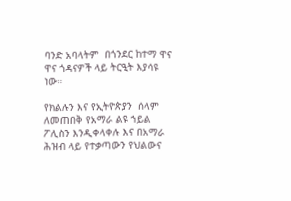ባንድ አባላትም  በጎንደር ከተማ ዋና ዋና ጎዳናዎች ላይ ትርዒት እያሳዩ ነው።

የክልሉን እና የኢትዮጵያን  ሰላም ለመጠበቅ የአማራ ልዩ ኀይል ፖሊስን እንዲቀላቀሉ እና በአማራ ሕዝብ ላይ የተቃጣውን የህልውና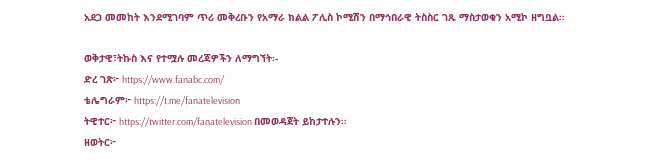አደጋ መመከት እንደሚገባም ጥሪ መቅረቡን የአማራ ክልል ፖሊስ ኮሚሽን በማኅበራዊ ትስስር ገጹ ማስታወቁን አሚኮ ዘግቧል።

ወቅታዊ፣ትኩስ እና የተሟሉ መረጃዎችን ለማግኘት፡-
ድረ ገጽ፦ https://www.fanabc.com/
ቴሌግራም፦ https://t.me/fanatelevision
ትዊተር፦ https://twitter.com/fanatelevision በመወዳጀት ይከታተሉን፡፡
ዘወትር፦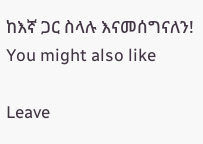ከእኛ ጋር ስላሉ እናመሰግናለን!
You might also like

Leave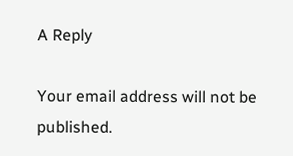A Reply

Your email address will not be published.